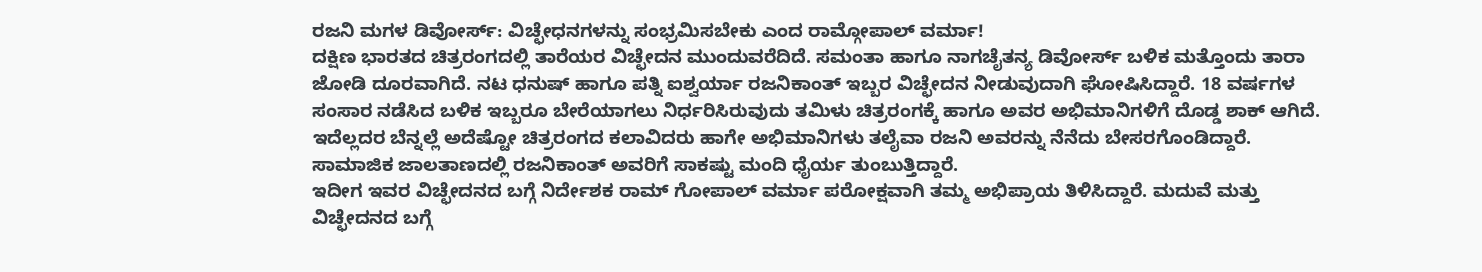ರಜನಿ ಮಗಳ ಡಿವೋರ್ಸ್: ವಿಚ್ಛೇಧನಗಳನ್ನು ಸಂಭ್ರಮಿಸಬೇಕು ಎಂದ ರಾಮ್ಗೋಪಾಲ್ ವರ್ಮಾ!
ದಕ್ಷಿಣ ಭಾರತದ ಚಿತ್ರರಂಗದಲ್ಲಿ ತಾರೆಯರ ವಿಚ್ಛೇದನ ಮುಂದುವರೆದಿದೆ. ಸಮಂತಾ ಹಾಗೂ ನಾಗಚೈತನ್ಯ ಡಿವೋರ್ಸ್ ಬಳಿಕ ಮತ್ತೊಂದು ತಾರಾ ಜೋಡಿ ದೂರವಾಗಿದೆ. ನಟ ಧನುಷ್ ಹಾಗೂ ಪತ್ನಿ ಐಶ್ವರ್ಯಾ ರಜನಿಕಾಂತ್ ಇಬ್ಬರ ವಿಚ್ಛೇದನ ನೀಡುವುದಾಗಿ ಘೋಷಿಸಿದ್ದಾರೆ. 18 ವರ್ಷಗಳ ಸಂಸಾರ ನಡೆಸಿದ ಬಳಿಕ ಇಬ್ಬರೂ ಬೇರೆಯಾಗಲು ನಿರ್ಧರಿಸಿರುವುದು ತಮಿಳು ಚಿತ್ರರಂಗಕ್ಕೆ ಹಾಗೂ ಅವರ ಅಭಿಮಾನಿಗಳಿಗೆ ದೊಡ್ಡ ಶಾಕ್ ಆಗಿದೆ.
ಇದೆಲ್ಲದರ ಬೆನ್ನಲ್ಲೆ ಅದೆಷ್ಟೋ ಚಿತ್ರರಂಗದ ಕಲಾವಿದರು ಹಾಗೇ ಅಭಿಮಾನಿಗಳು ತಲೈವಾ ರಜನಿ ಅವರನ್ನು ನೆನೆದು ಬೇಸರಗೊಂಡಿದ್ದಾರೆ. ಸಾಮಾಜಿಕ ಜಾಲತಾಣದಲ್ಲಿ ರಜನಿಕಾಂತ್ ಅವರಿಗೆ ಸಾಕಷ್ಟು ಮಂದಿ ಧೈರ್ಯ ತುಂಬುತ್ತಿದ್ದಾರೆ.
ಇದೀಗ ಇವರ ವಿಚ್ಛೇದನದ ಬಗ್ಗೆ ನಿರ್ದೇಶಕ ರಾಮ್ ಗೋಪಾಲ್ ವರ್ಮಾ ಪರೋಕ್ಷವಾಗಿ ತಮ್ಮ ಅಭಿಪ್ರಾಯ ತಿಳಿಸಿದ್ದಾರೆ. ಮದುವೆ ಮತ್ತು ವಿಚ್ಛೇದನದ ಬಗ್ಗೆ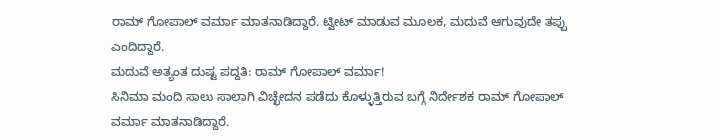ರಾಮ್ ಗೋಪಾಲ್ ವರ್ಮಾ ಮಾತನಾಡಿದ್ದಾರೆ. ಟ್ವೀಟ್ ಮಾಡುವ ಮೂಲಕ, ಮದುವೆ ಆಗುವುದೇ ತಪ್ಪು ಎಂದಿದ್ದಾರೆ.
ಮದುವೆ ಅತ್ಯಂತ ದುಷ್ಟ ಪದ್ದತಿ: ರಾಮ್ ಗೋಪಾಲ್ ವರ್ಮಾ!
ಸಿನಿಮಾ ಮಂದಿ ಸಾಲು ಸಾಲಾಗಿ ವಿಚ್ಛೇದನ ಪಡೆದು ಕೊಳ್ಳುತ್ತಿರುವ ಬಗ್ಗೆ ನಿರ್ದೇಶಕ ರಾಮ್ ಗೋಪಾಲ್ ವರ್ಮಾ ಮಾತನಾಡಿದ್ದಾರೆ.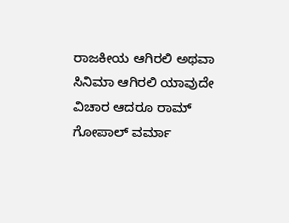ರಾಜಕೀಯ ಆಗಿರಲಿ ಅಥವಾ ಸಿನಿಮಾ ಆಗಿರಲಿ ಯಾವುದೇ ವಿಚಾರ ಆದರೂ ರಾಮ್ ಗೋಪಾಲ್ ವರ್ಮಾ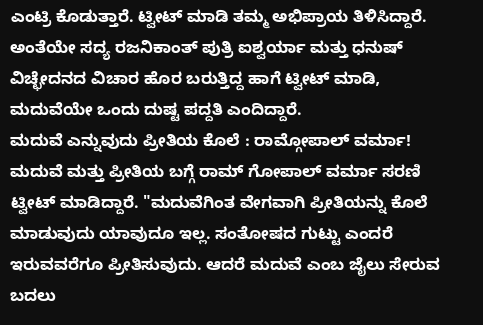ಎಂಟ್ರಿ ಕೊಡುತ್ತಾರೆ. ಟ್ವೀಟ್ ಮಾಡಿ ತಮ್ಮ ಅಭಿಪ್ರಾಯ ತಿಳಿಸಿದ್ದಾರೆ. ಅಂತೆಯೇ ಸದ್ಯ ರಜನಿಕಾಂತ್ ಪುತ್ರಿ ಐಶ್ವರ್ಯಾ ಮತ್ತು ಧನುಷ್ ವಿಚ್ಛೇದನದ ವಿಚಾರ ಹೊರ ಬರುತ್ತಿದ್ದ ಹಾಗೆ ಟ್ವೀಟ್ ಮಾಡಿ, ಮದುವೆಯೇ ಒಂದು ದುಷ್ಟ ಪದ್ದತಿ ಎಂದಿದ್ದಾರೆ.
ಮದುವೆ ಎನ್ನುವುದು ಪ್ರೀತಿಯ ಕೊಲೆ : ರಾಮ್ಗೋಪಾಲ್ ವರ್ಮಾ!
ಮದುವೆ ಮತ್ತು ಪ್ರೀತಿಯ ಬಗ್ಗೆ ರಾಮ್ ಗೋಪಾಲ್ ವರ್ಮಾ ಸರಣಿ ಟ್ವೀಟ್ ಮಾಡಿದ್ದಾರೆ. "ಮದುವೆಗಿಂತ ವೇಗವಾಗಿ ಪ್ರೀತಿಯನ್ನು ಕೊಲೆ ಮಾಡುವುದು ಯಾವುದೂ ಇಲ್ಲ. ಸಂತೋಷದ ಗುಟ್ಟು ಎಂದರೆ ಇರುವವರೆಗೂ ಪ್ರೀತಿಸುವುದು. ಆದರೆ ಮದುವೆ ಎಂಬ ಜೈಲು ಸೇರುವ ಬದಲು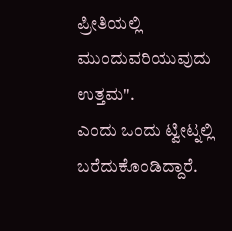ಪ್ರೀತಿಯಲ್ಲಿ ಮುಂದುವರಿಯುವುದು ಉತ್ತಮ".
ಎಂದು ಒಂದು ಟ್ವೀಟ್ನಲ್ಲಿ ಬರೆದುಕೊಂಡಿದ್ದಾರೆ.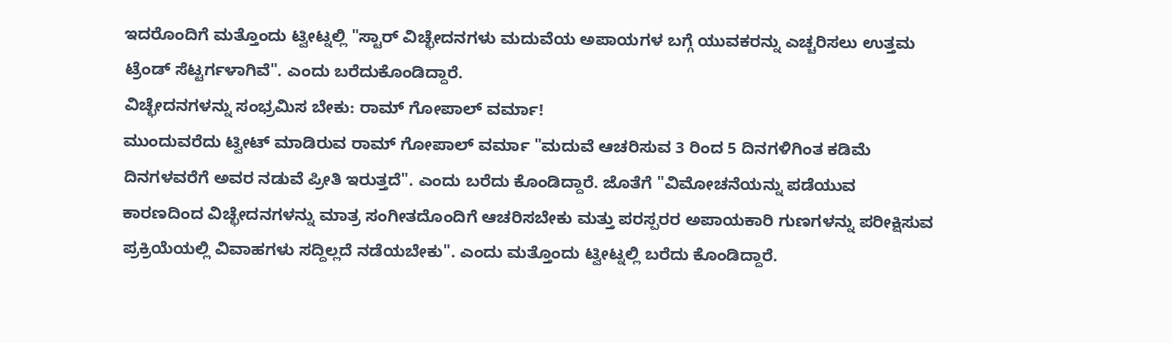ಇದರೊಂದಿಗೆ ಮತ್ತೊಂದು ಟ್ವೀಟ್ನಲ್ಲಿ "ಸ್ಟಾರ್ ವಿಚ್ಛೇದನಗಳು ಮದುವೆಯ ಅಪಾಯಗಳ ಬಗ್ಗೆ ಯುವಕರನ್ನು ಎಚ್ಚರಿಸಲು ಉತ್ತಮ ಟ್ರೆಂಡ್ ಸೆಟ್ಟರ್ಗಳಾಗಿವೆ". ಎಂದು ಬರೆದುಕೊಂಡಿದ್ದಾರೆ.
ವಿಚ್ಛೇದನಗಳನ್ನು ಸಂಭ್ರಮಿಸ ಬೇಕು: ರಾಮ್ ಗೋಪಾಲ್ ವರ್ಮಾ!
ಮುಂದುವರೆದು ಟ್ವೀಟ್ ಮಾಡಿರುವ ರಾಮ್ ಗೋಪಾಲ್ ವರ್ಮಾ "ಮದುವೆ ಆಚರಿಸುವ 3 ರಿಂದ 5 ದಿನಗಳಿಗಿಂತ ಕಡಿಮೆ ದಿನಗಳವರೆಗೆ ಅವರ ನಡುವೆ ಪ್ರೀತಿ ಇರುತ್ತದೆ". ಎಂದು ಬರೆದು ಕೊಂಡಿದ್ದಾರೆ. ಜೊತೆಗೆ "ವಿಮೋಚನೆಯನ್ನು ಪಡೆಯುವ ಕಾರಣದಿಂದ ವಿಚ್ಛೇದನಗಳನ್ನು ಮಾತ್ರ ಸಂಗೀತದೊಂದಿಗೆ ಆಚರಿಸಬೇಕು ಮತ್ತು ಪರಸ್ಪರರ ಅಪಾಯಕಾರಿ ಗುಣಗಳನ್ನು ಪರೀಕ್ಷಿಸುವ ಪ್ರಕ್ರಿಯೆಯಲ್ಲಿ ವಿವಾಹಗಳು ಸದ್ದಿಲ್ಲದೆ ನಡೆಯಬೇಕು". ಎಂದು ಮತ್ತೊಂದು ಟ್ವೀಟ್ನಲ್ಲಿ ಬರೆದು ಕೊಂಡಿದ್ದಾರೆ.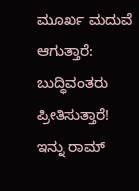ಮೂರ್ಖ ಮದುವೆ ಆಗುತ್ತಾರೆ: ಬುದ್ಧಿವಂತರು ಪ್ರೀತಿಸುತ್ತಾರೆ!
ಇನ್ನು ರಾಮ್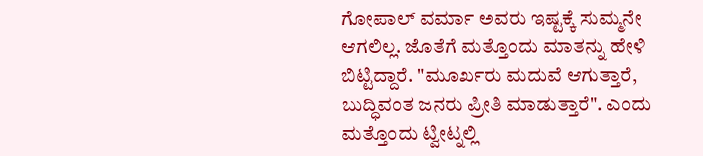ಗೋಪಾಲ್ ವರ್ಮಾ ಅವರು ಇಷ್ಟಕ್ಕೆ ಸುಮ್ಮನೇ ಆಗಲಿಲ್ಲ. ಜೊತೆಗೆ ಮತ್ತೊಂದು ಮಾತನ್ನು ಹೇಳಿ ಬಿಟ್ಟಿದ್ದಾರೆ. "ಮೂರ್ಖರು ಮದುವೆ ಆಗುತ್ತಾರೆ, ಬುದ್ಧಿವಂತ ಜನರು ಪ್ರೀತಿ ಮಾಡುತ್ತಾರೆ". ಎಂದು ಮತ್ತೊಂದು ಟ್ವೀಟ್ನಲ್ಲಿ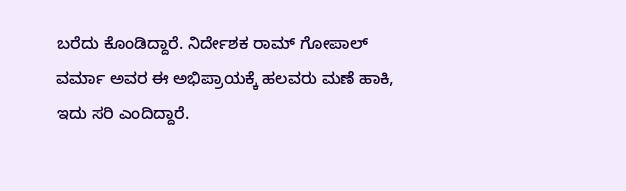ಬರೆದು ಕೊಂಡಿದ್ದಾರೆ. ನಿರ್ದೇಶಕ ರಾಮ್ ಗೋಪಾಲ್ ವರ್ಮಾ ಅವರ ಈ ಅಭಿಪ್ರಾಯಕ್ಕೆ ಹಲವರು ಮಣೆ ಹಾಕಿ, ಇದು ಸರಿ ಎಂದಿದ್ದಾರೆ.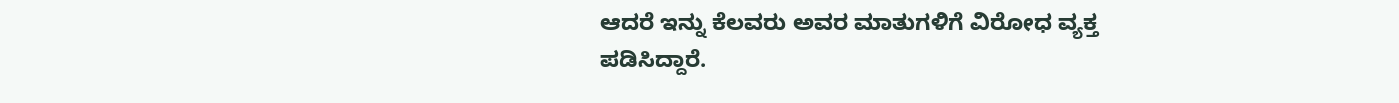ಆದರೆ ಇನ್ನು ಕೆಲವರು ಅವರ ಮಾತುಗಳಿಗೆ ವಿರೋಧ ವ್ಯಕ್ತ ಪಡಿಸಿದ್ದಾರೆ.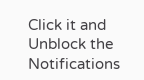Click it and Unblock the Notifications